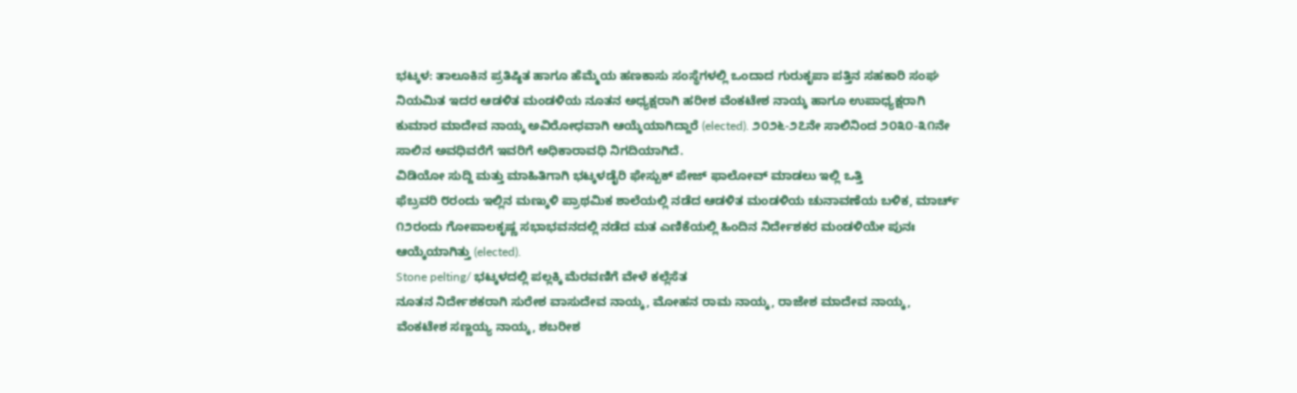ಭಟ್ಕಳ: ತಾಲೂಕಿನ ಪ್ರತಿಷ್ಠಿತ ಹಾಗೂ ಹೆಮ್ಮೆಯ ಹಣಕಾಸು ಸಂಸ್ಥೆಗಳಲ್ಲಿ ಒಂದಾದ ಗುರುಕೃಪಾ ಪತ್ತಿನ ಸಹಕಾರಿ ಸಂಘ ನಿಯಮಿತ ಇದರ ಆಡಳಿತ ಮಂಡಳಿಯ ನೂತನ ಅಧ್ಯಕ್ಷರಾಗಿ ಹರೀಶ ವೆಂಕಟೇಶ ನಾಯ್ಕ ಹಾಗೂ ಉಪಾಧ್ಯಕ್ಷರಾಗಿ ಕುಮಾರ ಮಾದೇವ ನಾಯ್ಕ ಅವಿರೋಧವಾಗಿ ಆಯ್ಕೆಯಾಗಿದ್ದಾರೆ (elected). ೨೦೨೬-೨೭ನೇ ಸಾಲಿನಿಂದ ೨೦೩೦-೩೧ನೇ ಸಾಲಿನ ಅವಧಿವರೆಗೆ ಇವರಿಗೆ ಅಧಿಕಾರಾವಧಿ ನಿಗದಿಯಾಗಿದೆ.
ವಿಡಿಯೋ ಸುದ್ದಿ ಮತ್ತು ಮಾಹಿತಿಗಾಗಿ ಭಟ್ಕಳಡೈರಿ ಫೇಸ್ಬುಕ್ ಪೇಜ್ ಫಾಲೋವ್ ಮಾಡಲು ಇಲ್ಲಿ ಒತ್ತಿ
ಫೆಬ್ರವರಿ ೮ರಂದು ಇಲ್ಲಿನ ಮಣ್ಕುಳಿ ಪ್ರಾಥಮಿಕ ಶಾಲೆಯಲ್ಲಿ ನಡೆದ ಆಡಳಿತ ಮಂಡಳಿಯ ಚುನಾವಣೆಯ ಬಳಿಕ, ಮಾರ್ಚ್ ೧೨ರಂದು ಗೋಪಾಲಕೃಷ್ಣ ಸಭಾಭವನದಲ್ಲಿ ನಡೆದ ಮತ ಎಣಿಕೆಯಲ್ಲಿ ಹಿಂದಿನ ನಿರ್ದೇಶಕರ ಮಂಡಳಿಯೇ ಪುನಃ ಆಯ್ಕೆಯಾಗಿತ್ತು (elected).
Stone pelting/ ಭಟ್ಕಳದಲ್ಲಿ ಪಲ್ಲಕ್ಕಿ ಮೆರವಣಿಗೆ ವೇಳೆ ಕಲ್ಲೆಸೆತ
ನೂತನ ನಿರ್ದೇಶಕರಾಗಿ ಸುರೇಶ ವಾಸುದೇವ ನಾಯ್ಕ, ಮೋಹನ ರಾಮ ನಾಯ್ಕ, ರಾಜೇಶ ಮಾದೇವ ನಾಯ್ಕ, ವೆಂಕಟೇಶ ಸಣ್ಣಯ್ಯ ನಾಯ್ಕ, ಶಬರೀಶ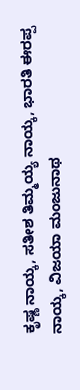ಕೃಷ್ಣ ನಾಯ್ಕ, ಸತೀಶ ತಿಮ್ಮಯ್ಯ ನಾಯ್ಕ, ಭಾರತಿ ಈರಪ್ಪ ನಾಯ್ಕ, ವಿಜಯಾ ಮಂಜುನಾಥ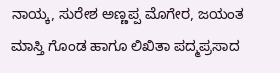ನಾಯ್ಕ, ಸುರೇಶ ಅಣ್ಣಪ್ಪ ಮೊಗೇರ, ಜಯಂತ ಮಾಸ್ತಿ ಗೊಂಡ ಹಾಗೂ ಲಿಖಿತಾ ಪದ್ಮಪ್ರಸಾದ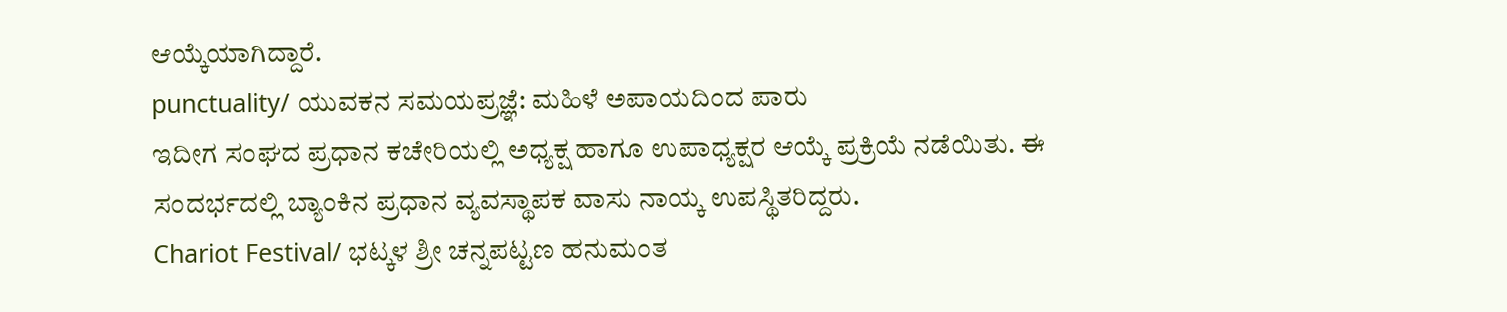ಆಯ್ಕೆಯಾಗಿದ್ದಾರೆ.
punctuality/ ಯುವಕನ ಸಮಯಪ್ರಜ್ಞೆ: ಮಹಿಳೆ ಅಪಾಯದಿಂದ ಪಾರು
ಇದೀಗ ಸಂಘದ ಪ್ರಧಾನ ಕಚೇರಿಯಲ್ಲಿ ಅಧ್ಯಕ್ಷ ಹಾಗೂ ಉಪಾಧ್ಯಕ್ಷರ ಆಯ್ಕೆ ಪ್ರಕ್ರಿಯೆ ನಡೆಯಿತು. ಈ ಸಂದರ್ಭದಲ್ಲಿ ಬ್ಯಾಂಕಿನ ಪ್ರಧಾನ ವ್ಯವಸ್ಥಾಪಕ ವಾಸು ನಾಯ್ಕ ಉಪಸ್ಥಿತರಿದ್ದರು.
Chariot Festival/ ಭಟ್ಕಳ ಶ್ರೀ ಚನ್ನಪಟ್ಟಣ ಹನುಮಂತ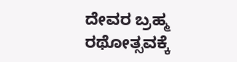ದೇವರ ಬ್ರಹ್ಮ ರಥೋತ್ಸವಕ್ಕೆ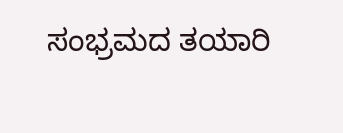ಸಂಭ್ರಮದ ತಯಾರಿ